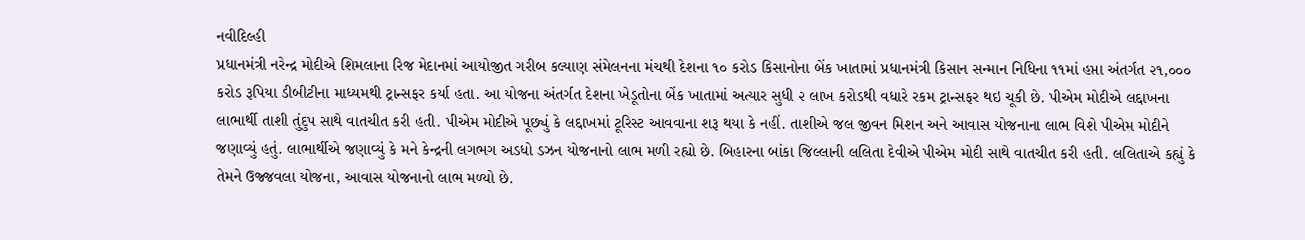નવીદિલ્હી
પ્રધાનમંત્રી નરેન્દ્ર મોદીએ શિમલાના રિજ મેદાનમાં આયોજીત ગરીબ કલ્યાણ સંમેલનના મંચથી દેશના ૧૦ કરોડ કિસાનોના બેંક ખાતામાં પ્રધાનમંત્રી કિસાન સન્માન નિધિના ૧૧માં હપ્તા અંતર્ગત ૨૧,૦૦૦ કરોડ રૂપિયા ડીબીટીના માધ્યમથી ટ્રાન્સફર કર્યા હતા. આ યોજના અંતર્ગત દેશના ખેડૂતોના બેંક ખાતામાં અત્યાર સુધી ૨ લાખ કરોડથી વધારે રકમ ટ્રાન્સફર થઇ ચૂકી છે. પીએમ મોદીએ લદ્દાખના લાભાર્થી તાશી તુંદુપ સાથે વાતચીત કરી હતી. પીએમ મોદીએ પૂછ્યું કે લદ્દાખમાં ટૂરિસ્ટ આવવાના શરૂ થયા કે નહીં. તાશીએ જલ જીવન મિશન અને આવાસ યોજનાના લાભ વિશે પીએમ મોદીને જણાવ્યું હતું. લાભાર્થીએ જણાવ્યું કે મને કેન્દ્રની લગભગ અડધો ડઝન યોજનાનો લાભ મળી રહ્યો છે. બિહારના બાંકા જિલ્લાની લલિતા દેવીએ પીએમ મોદી સાથે વાતચીત કરી હતી. લલિતાએ કહ્યું કે તેમને ઉજ્જવલા યોજના, આવાસ યોજનાનો લાભ મળ્યો છે.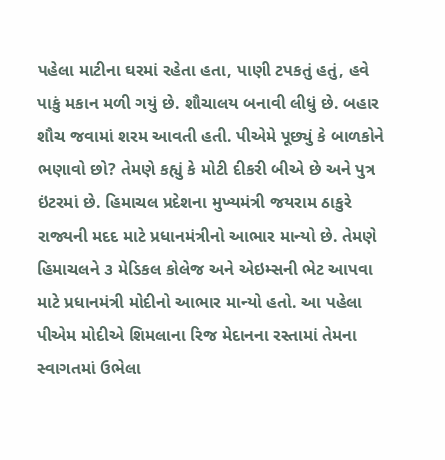પહેલા માટીના ઘરમાં રહેતા હતા, પાણી ટપકતું હતું, હવે પાકું મકાન મળી ગયું છે. શૌચાલય બનાવી લીધું છે. બહાર શૌચ જવામાં શરમ આવતી હતી. પીએમે પૂછ્યું કે બાળકોને ભણાવો છો? તેમણે કહ્યું કે મોટી દીકરી બીએ છે અને પુત્ર ઇંટરમાં છે. હિમાચલ પ્રદેશના મુખ્યમંત્રી જયરામ ઠાકુરે રાજ્યની મદદ માટે પ્રધાનમંત્રીનો આભાર માન્યો છે. તેમણે હિમાચલને ૩ મેડિકલ કોલેજ અને એઇમ્સની ભેટ આપવા માટે પ્રધાનમંત્રી મોદીનો આભાર માન્યો હતો. આ પહેલા પીએમ મોદીએ શિમલાના રિજ મેદાનના રસ્તામાં તેમના સ્વાગતમાં ઉભેલા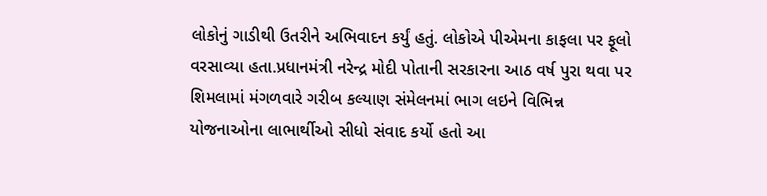લોકોનું ગાડીથી ઉતરીને અભિવાદન કર્યું હતું. લોકોએ પીએમના કાફલા પર ફૂલો વરસાવ્યા હતા.પ્રધાનમંત્રી નરેન્દ્ર મોદી પોતાની સરકારના આઠ વર્ષ પુરા થવા પર શિમલામાં મંગળવારે ગરીબ કલ્યાણ સંમેલનમાં ભાગ લઇને વિભિન્ન યોજનાઓના લાભાર્થીઓ સીધો સંવાદ કર્યો હતો આ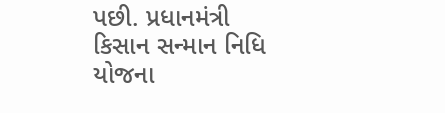પછી. પ્રધાનમંત્રી કિસાન સન્માન નિધિ યોજના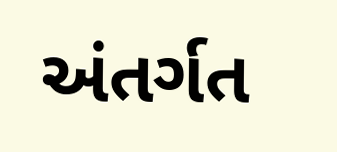અંતર્ગત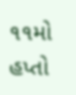૧૧મો હપ્તો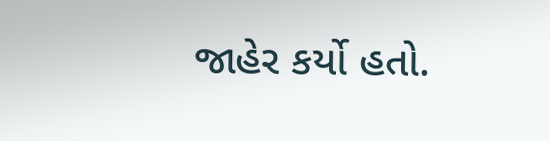જાહેર કર્યો હતો.